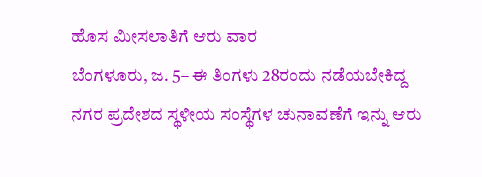ಹೊಸ ಮೀಸಲಾತಿಗೆ ಆರು ವಾರ
ಬೆಂಗಳೂರು, ಜ. 5– ಈ ತಿಂಗಳು 28ರಂದು ನಡೆಯಬೇಕಿದ್ದ ನಗರ ಪ್ರದೇಶದ ಸ್ಥಳೀಯ ಸಂಸ್ಥೆಗಳ ಚುನಾವಣೆಗೆ ಇನ್ನು ಆರು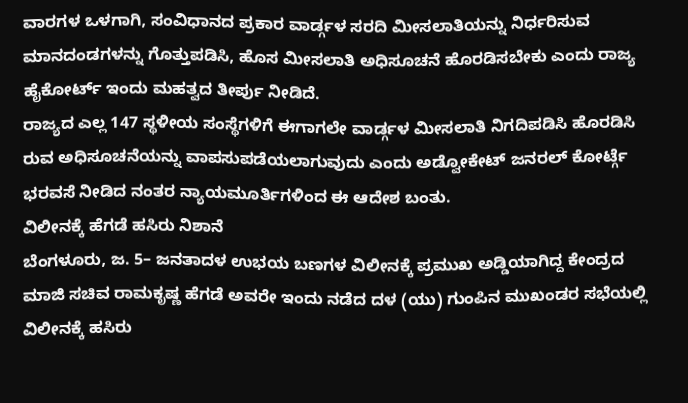ವಾರಗಳ ಒಳಗಾಗಿ, ಸಂವಿಧಾನದ ಪ್ರಕಾರ ವಾರ್ಡ್ಗಳ ಸರದಿ ಮೀಸಲಾತಿಯನ್ನು ನಿರ್ಧರಿಸುವ ಮಾನದಂಡಗಳನ್ನು ಗೊತ್ತುಪಡಿಸಿ, ಹೊಸ ಮೀಸಲಾತಿ ಅಧಿಸೂಚನೆ ಹೊರಡಿಸಬೇಕು ಎಂದು ರಾಜ್ಯ ಹೈಕೋರ್ಟ್ ಇಂದು ಮಹತ್ವದ ತೀರ್ಪು ನೀಡಿದೆ.
ರಾಜ್ಯದ ಎಲ್ಲ 147 ಸ್ಥಳೀಯ ಸಂಸ್ಥೆಗಳಿಗೆ ಈಗಾಗಲೇ ವಾರ್ಡ್ಗಳ ಮೀಸಲಾತಿ ನಿಗದಿಪಡಿಸಿ ಹೊರಡಿಸಿ
ರುವ ಅಧಿಸೂಚನೆಯನ್ನು ವಾಪಸುಪಡೆಯಲಾಗುವುದು ಎಂದು ಅಡ್ವೋಕೇಟ್ ಜನರಲ್ ಕೋರ್ಟ್ಗೆ ಭರವಸೆ ನೀಡಿದ ನಂತರ ನ್ಯಾಯಮೂರ್ತಿಗಳಿಂದ ಈ ಆದೇಶ ಬಂತು.
ವಿಲೀನಕ್ಕೆ ಹೆಗಡೆ ಹಸಿರು ನಿಶಾನೆ
ಬೆಂಗಳೂರು, ಜ. 5– ಜನತಾದಳ ಉಭಯ ಬಣಗಳ ವಿಲೀನಕ್ಕೆ ಪ್ರಮುಖ ಅಡ್ಡಿಯಾಗಿದ್ದ ಕೇಂದ್ರದ ಮಾಜಿ ಸಚಿವ ರಾಮಕೃಷ್ಣ ಹೆಗಡೆ ಅವರೇ ಇಂದು ನಡೆದ ದಳ (ಯು) ಗುಂಪಿನ ಮುಖಂಡರ ಸಭೆಯಲ್ಲಿ ವಿಲೀನಕ್ಕೆ ಹಸಿರು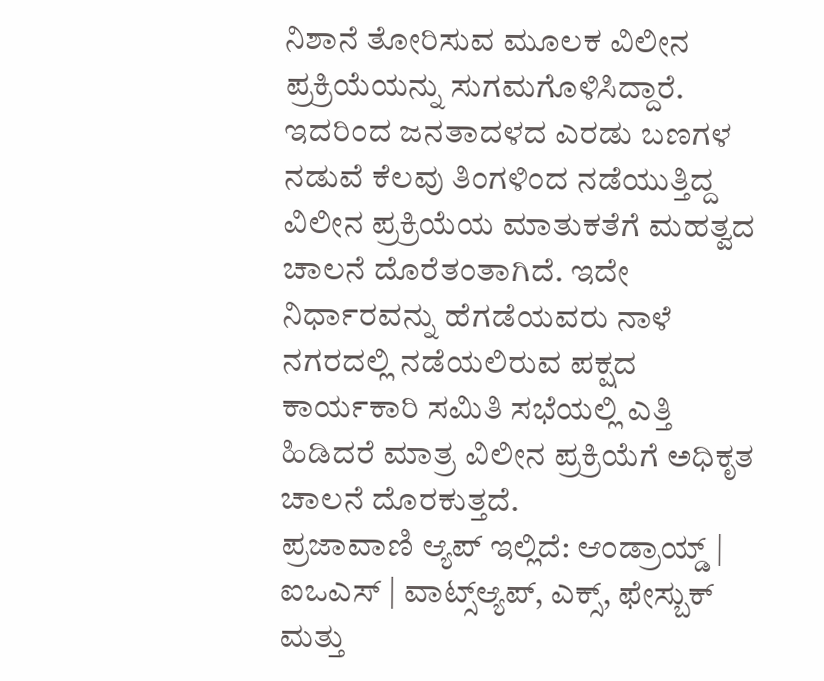ನಿಶಾನೆ ತೋರಿಸುವ ಮೂಲಕ ವಿಲೀನ ಪ್ರಕ್ರಿಯೆಯನ್ನು ಸುಗಮಗೊಳಿಸಿದ್ದಾರೆ.
ಇದರಿಂದ ಜನತಾದಳದ ಎರಡು ಬಣಗಳ ನಡುವೆ ಕೆಲವು ತಿಂಗಳಿಂದ ನಡೆಯುತ್ತಿದ್ದ ವಿಲೀನ ಪ್ರಕ್ರಿಯೆಯ ಮಾತುಕತೆಗೆ ಮಹತ್ವದ ಚಾಲನೆ ದೊರೆತಂತಾಗಿದೆ. ಇದೇ ನಿರ್ಧಾರವನ್ನು ಹೆಗಡೆಯವರು ನಾಳೆ ನಗರದಲ್ಲಿ ನಡೆಯಲಿರುವ ಪಕ್ಷದ ಕಾರ್ಯಕಾರಿ ಸಮಿತಿ ಸಭೆಯಲ್ಲಿ ಎತ್ತಿ ಹಿಡಿದರೆ ಮಾತ್ರ ವಿಲೀನ ಪ್ರಕ್ರಿಯೆಗೆ ಅಧಿಕೃತ ಚಾಲನೆ ದೊರಕುತ್ತದೆ.
ಪ್ರಜಾವಾಣಿ ಆ್ಯಪ್ ಇಲ್ಲಿದೆ: ಆಂಡ್ರಾಯ್ಡ್ | ಐಒಎಸ್ | ವಾಟ್ಸ್ಆ್ಯಪ್, ಎಕ್ಸ್, ಫೇಸ್ಬುಕ್ ಮತ್ತು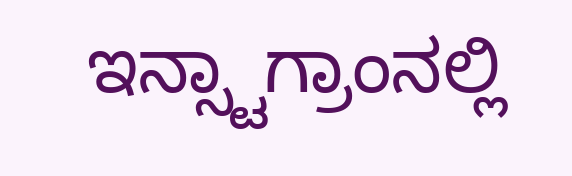ಇನ್ಸ್ಟಾಗ್ರಾಂನಲ್ಲಿ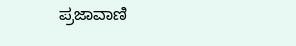ಪ್ರಜಾವಾಣಿ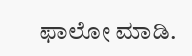ಫಾಲೋ ಮಾಡಿ.